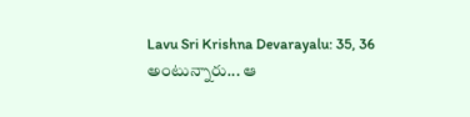Lavu Sri Krishna Devarayalu: 35, 36 అంటున్నారు... ఆ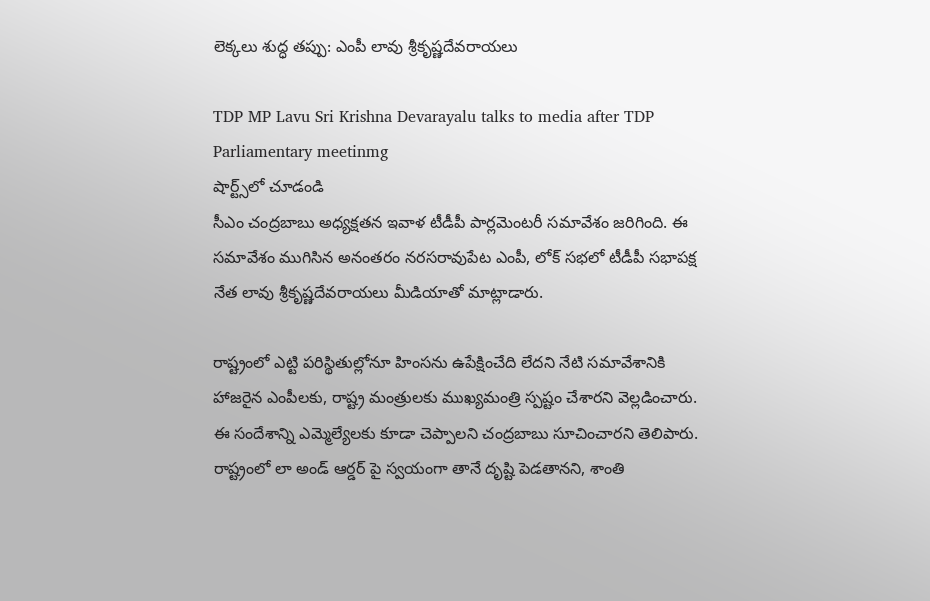లెక్కలు శుద్ధ తప్పు: ఎంపీ లావు శ్రీకృష్ణదేవరాయలు

TDP MP Lavu Sri Krishna Devarayalu talks to media after TDP Parliamentary meetinmg
షార్ట్స్‌లో చూడండి
సీఎం చంద్రబాబు అధ్యక్షతన ఇవాళ టీడీపీ పార్లమెంటరీ సమావేశం జరిగింది. ఈ సమావేశం ముగిసిన అనంతరం నరసరావుపేట ఎంపీ, లోక్ సభలో టీడీపీ సభాపక్ష నేత లావు శ్రీకృష్ణదేవరాయలు మీడియాతో మాట్లాడారు.

రాష్ట్రంలో ఎట్టి పరిస్థితుల్లోనూ హింసను ఉపేక్షించేది లేదని నేటి సమావేశానికి హాజరైన ఎంపీలకు, రాష్ట్ర మంత్రులకు ముఖ్యమంత్రి స్పష్టం చేశారని వెల్లడించారు. ఈ సందేశాన్ని ఎమ్మెల్యేలకు కూడా చెప్పాలని చంద్రబాబు సూచించారని తెలిపారు. రాష్ట్రంలో లా అండ్ ఆర్డర్ పై స్వయంగా తానే దృష్టి పెడతానని, శాంతి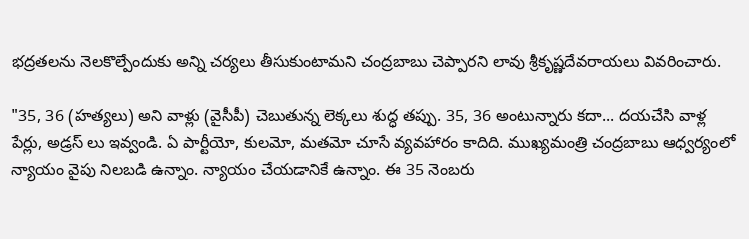భద్రతలను నెలకొల్పేందుకు అన్ని చర్యలు తీసుకుంటామని చంద్రబాబు చెప్పారని లావు శ్రీకృష్ణదేవరాయలు వివరించారు.

"35, 36 (హత్యలు) అని వాళ్లు (వైసీపీ) చెబుతున్న లెక్కలు శుద్ధ తప్పు. 35, 36 అంటున్నారు కదా... దయచేసి వాళ్ల పేర్లు, అడ్రస్ లు ఇవ్వండి. ఏ పార్టీయో, కులమో, మతమో చూసే వ్యవహారం కాదిది. ముఖ్యమంత్రి చంద్రబాబు ఆధ్వర్యంలో న్యాయం వైపు నిలబడి ఉన్నాం. న్యాయం చేయడానికే ఉన్నాం. ఈ 35 నెంబరు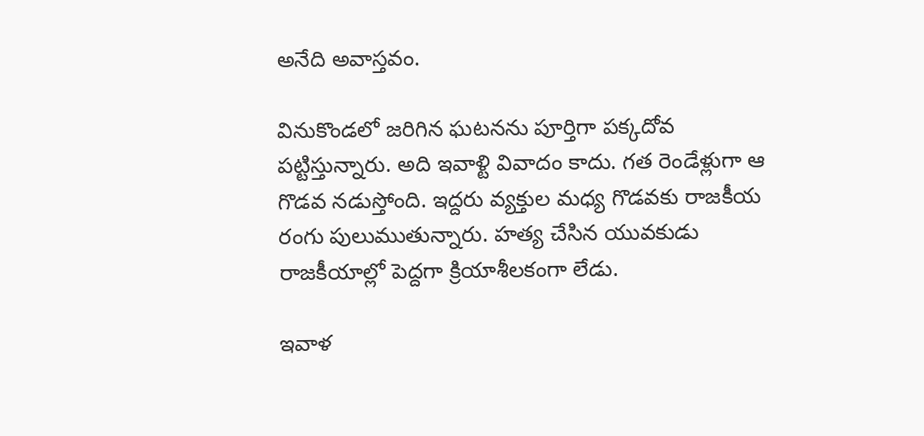అనేది అవాస్తవం.

వినుకొండలో జరిగిన ఘటనను పూర్తిగా పక్కదోవ పట్టిస్తున్నారు. అది ఇవాళ్టి వివాదం కాదు. గత రెండేళ్లుగా ఆ గొడవ నడుస్తోంది. ఇద్దరు వ్యక్తుల మధ్య గొడవకు రాజకీయ రంగు పులుముతున్నారు. హత్య చేసిన యువకుడు రాజకీయాల్లో పెద్దగా క్రియాశీలకంగా లేడు.

ఇవాళ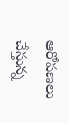ఆరోపణలు చేస్తున్న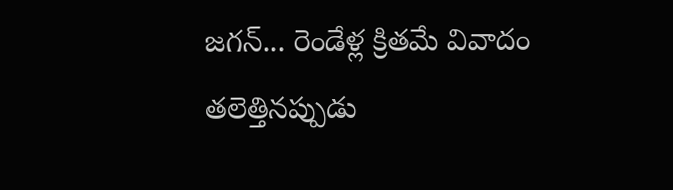జగన్... రెండేళ్ల క్రితమే వివాదం తలెత్తినప్పుడు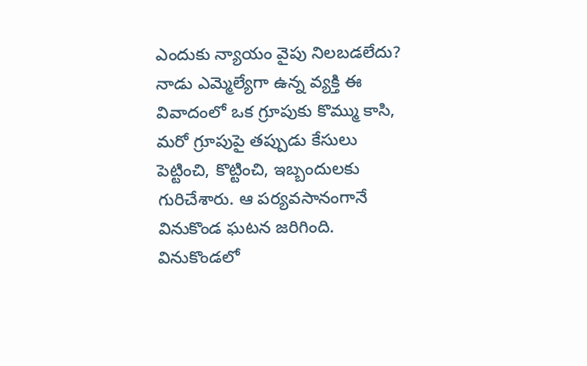ఎందుకు న్యాయం వైపు నిలబడలేదు? నాడు ఎమ్మెల్యేగా ఉన్న వ్యక్తి ఈ వివాదంలో ఒక గ్రూపుకు కొమ్ము కాసి, మరో గ్రూపుపై తప్పుడు కేసులు పెట్టించి, కొట్టించి, ఇబ్బందులకు గురిచేశారు. ఆ పర్యవసానంగానే వినుకొండ ఘటన జరిగింది. వినుకొండలో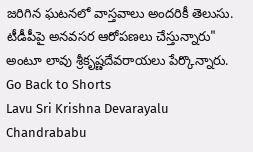జరిగిన ఘటనలో వాస్తవాలు అందరికీ తెలుసు. టీడీపీపై అనవసర ఆరోపణలు చేస్తున్నారు" అంటూ లావు శ్రీకృష్ణదేవరాయలు పేర్కొన్నారు.
Go Back to Shorts
Lavu Sri Krishna Devarayalu
Chandrababu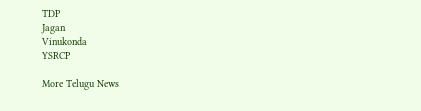TDP
Jagan
Vinukonda
YSRCP

More Telugu News